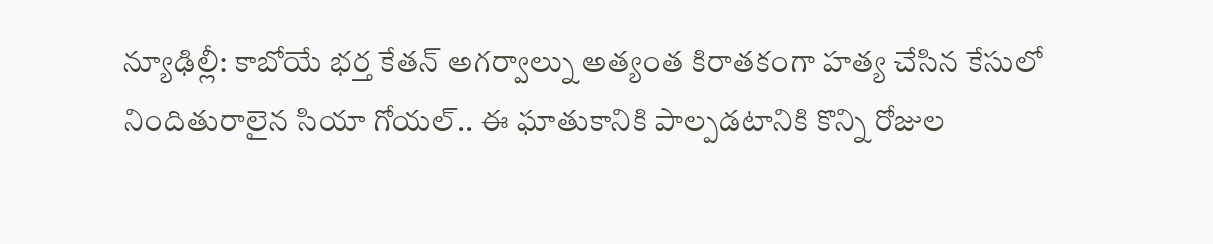న్యూఢిల్లీ: కాబోయే భర్త కేతన్ అగర్వాల్ను అత్యంత కిరాతకంగా హత్య చేసిన కేసులో నిందితురాలైన సియా గోయల్.. ఈ ఘాతుకానికి పాల్పడటానికి కొన్ని రోజుల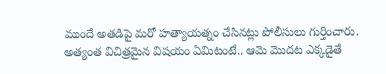ముందే అతడిపై మరో హత్యాయత్నం చేసినట్లు పోలీసులు గుర్తించారు. అత్యంత విచిత్రమైన విషయం ఏమిటంటే.. ఆమె మొదట ఎక్కడైతే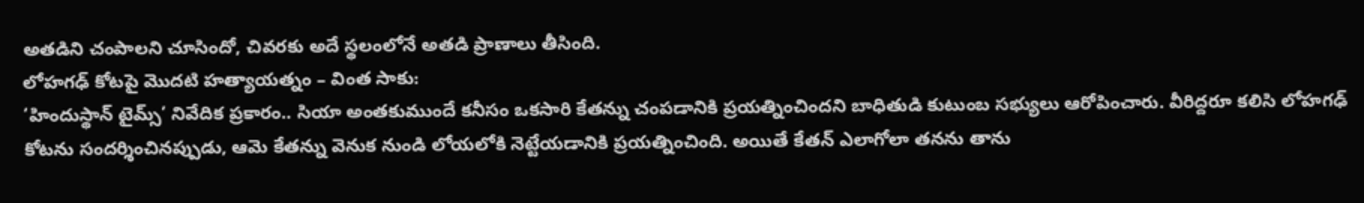అతడిని చంపాలని చూసిందో, చివరకు అదే స్థలంలోనే అతడి ప్రాణాలు తీసింది.
లోహగఢ్ కోటపై మొదటి హత్యాయత్నం – వింత సాకు:
‘హిందుస్థాన్ టైమ్స్’ నివేదిక ప్రకారం.. సియా అంతకుముందే కనీసం ఒకసారి కేతన్ను చంపడానికి ప్రయత్నించిందని బాధితుడి కుటుంబ సభ్యులు ఆరోపించారు. వీరిద్దరూ కలిసి లోహగఢ్ కోటను సందర్శించినప్పుడు, ఆమె కేతన్ను వెనుక నుండి లోయలోకి నెట్టేయడానికి ప్రయత్నించింది. అయితే కేతన్ ఎలాగోలా తనను తాను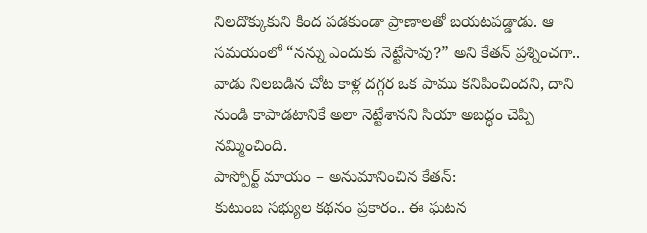నిలదొక్కుకుని కింద పడకుండా ప్రాణాలతో బయటపడ్డాడు. ఆ సమయంలో “నన్ను ఎందుకు నెట్టేసావు?” అని కేతన్ ప్రశ్నించగా.. వాడు నిలబడిన చోట కాళ్ల దగ్గర ఒక పాము కనిపించిందని, దాని నుండి కాపాడటానికే అలా నెట్టేశానని సియా అబద్ధం చెప్పి నమ్మించింది.
పాస్పోర్ట్ మాయం – అనుమానించిన కేతన్:
కుటుంబ సభ్యుల కథనం ప్రకారం.. ఈ ఘటన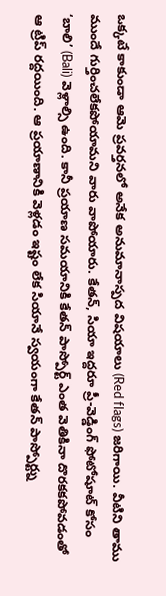ఒక్కటే కాకుండా ఆమె ప్రవర్తనలో అనేక అనుమానాస్పద విషయాలు (Red flags) జరిగాయి. వీటిని తాము ముందే గుర్తించలేకపోయామని వారు వాపోయారు. కేతన్, సియా ఇద్దరూ ప్రీ-వెడ్డింగ్ ఫోటోషూట్ కోసం ‘బాలి’ (Bali) వెళ్లాల్సి ఉంది. కానీ ప్రయాణ సమయానికి కేతన్ పాస్పోర్ట్ ఎంత వెతికినా దొరకకపోవడంతో ఆ ట్రిప్ రద్దయింది. ఆ ప్రయాణానికి వెళ్లడం ఇష్టం లేక సియానే స్వయంగా కేతన్ పాస్పోర్ట్ను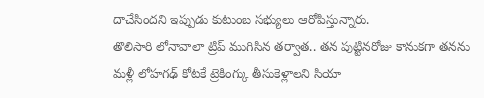దాచేసిందని ఇప్పుడు కుటుంబ సభ్యులు ఆరోపిస్తున్నారు.
తొలిసారి లోనావాలా ట్రిప్ ముగిసిన తర్వాత.. తన పుట్టినరోజు కానుకగా తనను మళ్లీ లోహగఢ్ కోటకే ట్రెకింగ్కు తీసుకెళ్లాలని సియా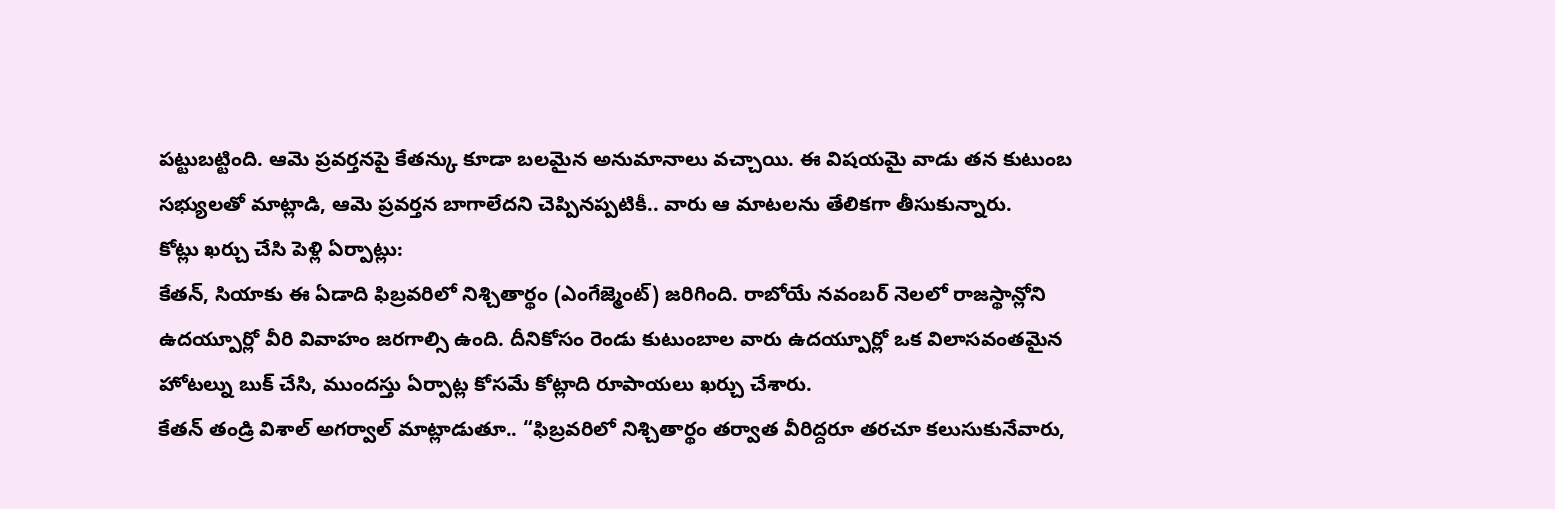పట్టుబట్టింది. ఆమె ప్రవర్తనపై కేతన్కు కూడా బలమైన అనుమానాలు వచ్చాయి. ఈ విషయమై వాడు తన కుటుంబ సభ్యులతో మాట్లాడి, ఆమె ప్రవర్తన బాగాలేదని చెప్పినప్పటికీ.. వారు ఆ మాటలను తేలికగా తీసుకున్నారు.
కోట్లు ఖర్చు చేసి పెళ్లి ఏర్పాట్లు:
కేతన్, సియాకు ఈ ఏడాది ఫిబ్రవరిలో నిశ్చితార్థం (ఎంగేజ్మెంట్) జరిగింది. రాబోయే నవంబర్ నెలలో రాజస్థాన్లోని ఉదయ్పూర్లో వీరి వివాహం జరగాల్సి ఉంది. దీనికోసం రెండు కుటుంబాల వారు ఉదయ్పూర్లో ఒక విలాసవంతమైన హోటల్ను బుక్ చేసి, ముందస్తు ఏర్పాట్ల కోసమే కోట్లాది రూపాయలు ఖర్చు చేశారు.
కేతన్ తండ్రి విశాల్ అగర్వాల్ మాట్లాడుతూ.. “ఫిబ్రవరిలో నిశ్చితార్థం తర్వాత వీరిద్దరూ తరచూ కలుసుకునేవారు,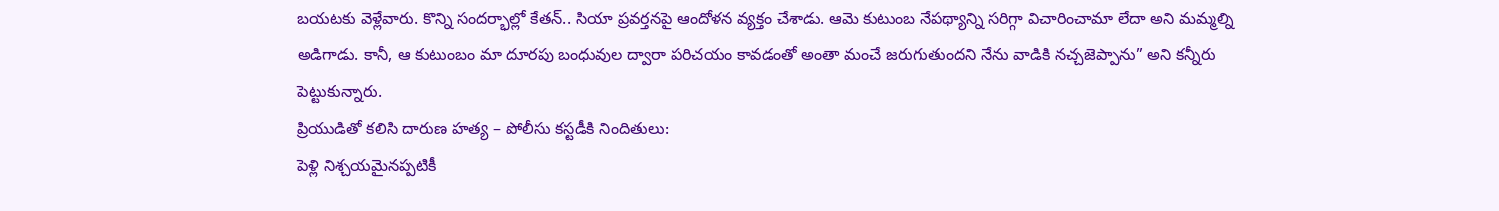బయటకు వెళ్లేవారు. కొన్ని సందర్భాల్లో కేతన్.. సియా ప్రవర్తనపై ఆందోళన వ్యక్తం చేశాడు. ఆమె కుటుంబ నేపథ్యాన్ని సరిగ్గా విచారించామా లేదా అని మమ్మల్ని అడిగాడు. కానీ, ఆ కుటుంబం మా దూరపు బంధువుల ద్వారా పరిచయం కావడంతో అంతా మంచే జరుగుతుందని నేను వాడికి నచ్చజెప్పాను” అని కన్నీరు పెట్టుకున్నారు.
ప్రియుడితో కలిసి దారుణ హత్య – పోలీసు కస్టడీకి నిందితులు:
పెళ్లి నిశ్చయమైనప్పటికీ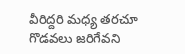వీరిద్దరి మధ్య తరచూ గొడవలు జరిగేవని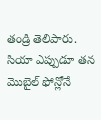తండ్రి తెలిపారు. సియా ఎప్పుడూ తన మొబైల్ ఫోన్లోనే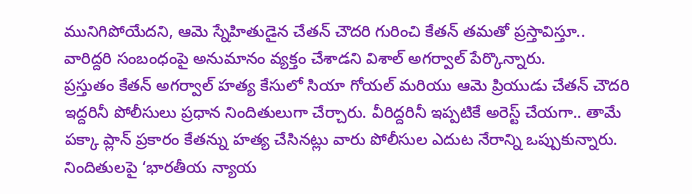మునిగిపోయేదని, ఆమె స్నేహితుడైన చేతన్ చౌదరి గురించి కేతన్ తమతో ప్రస్తావిస్తూ.. వారిద్దరి సంబంధంపై అనుమానం వ్యక్తం చేశాడని విశాల్ అగర్వాల్ పేర్కొన్నారు.
ప్రస్తుతం కేతన్ అగర్వాల్ హత్య కేసులో సియా గోయల్ మరియు ఆమె ప్రియుడు చేతన్ చౌదరి ఇద్దరినీ పోలీసులు ప్రధాన నిందితులుగా చేర్చారు. వీరిద్దరినీ ఇప్పటికే అరెస్ట్ చేయగా.. తామే పక్కా ప్లాన్ ప్రకారం కేతన్ను హత్య చేసినట్లు వారు పోలీసుల ఎదుట నేరాన్ని ఒప్పుకున్నారు. నిందితులపై ‘భారతీయ న్యాయ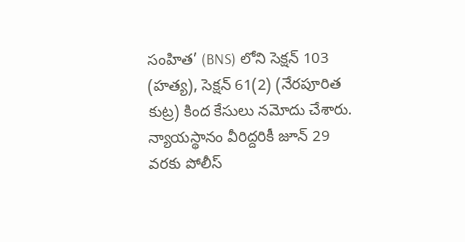సంహిత’ (BNS) లోని సెక్షన్ 103 (హత్య), సెక్షన్ 61(2) (నేరపూరిత కుట్ర) కింద కేసులు నమోదు చేశారు. న్యాయస్థానం వీరిద్దరికీ జూన్ 29 వరకు పోలీస్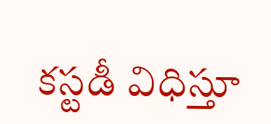కస్టడీ విధిస్తూ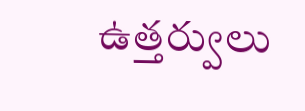ఉత్తర్వులు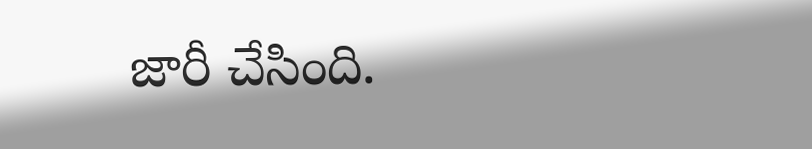జారీ చేసింది.